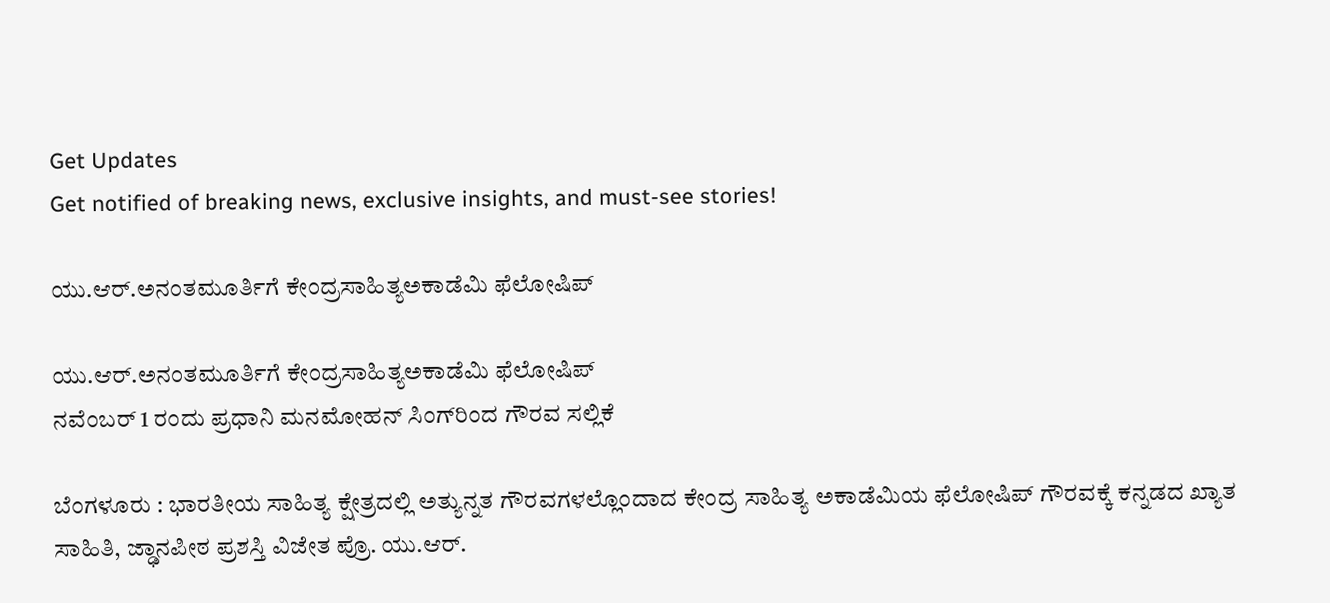Get Updates
Get notified of breaking news, exclusive insights, and must-see stories!

ಯು.ಆರ್‌.ಅನಂತಮೂರ್ತಿಗೆ ಕೇಂದ್ರಸಾಹಿತ್ಯಅಕಾಡೆಮಿ ಫೆಲೋಷಿಪ್‌

ಯು.ಆರ್‌.ಅನಂತಮೂರ್ತಿಗೆ ಕೇಂದ್ರಸಾಹಿತ್ಯಅಕಾಡೆಮಿ ಫೆಲೋಷಿಪ್‌
ನವೆಂಬರ್‌ 1 ರಂದು ಪ್ರಧಾನಿ ಮನಮೋಹನ್‌ ಸಿಂಗ್‌ರಿಂದ ಗೌರವ ಸಲ್ಲಿಕೆ

ಬೆಂಗಳೂರು : ಭಾರತೀಯ ಸಾಹಿತ್ಯ ಕ್ಷೇತ್ರದಲ್ಲಿ ಅತ್ಯುನ್ನತ ಗೌರವಗಳಲ್ಲೊಂದಾದ ಕೇಂದ್ರ ಸಾಹಿತ್ಯ ಅಕಾಡೆಮಿಯ ಫೆಲೋಷಿಪ್‌ ಗೌರವಕ್ಕೆ ಕನ್ನಡದ ಖ್ಯಾತ ಸಾಹಿತಿ, ಜ್ಢಾನಪೀಠ ಪ್ರಶಸ್ತಿ ವಿಜೇತ ಪ್ರೊ. ಯು.ಆರ್‌.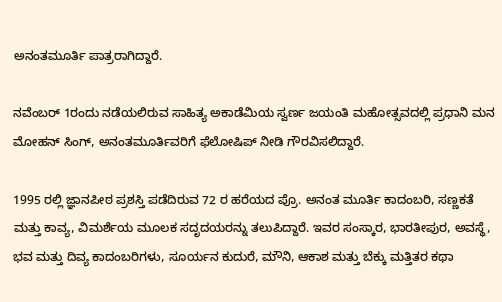ಅನಂತಮೂರ್ತಿ ಪಾತ್ರರಾಗಿದ್ದಾರೆ.

ನವೆಂಬರ್‌ 1ರಂದು ನಡೆಯಲಿರುವ ಸಾಹಿತ್ಯ ಅಕಾಡೆಮಿಯ ಸ್ವರ್ಣ ಜಯಂತಿ ಮಹೋತ್ಸವದಲ್ಲಿ ಪ್ರಧಾನಿ ಮನ ಮೋಹನ್‌ ಸಿಂಗ್‌, ಅನಂತಮೂರ್ತಿವರಿಗೆ ಫೆಲೋಷಿಪ್‌ ನೀಡಿ ಗೌರವಿಸಲಿದ್ದಾರೆ.

1995 ರಲ್ಲಿ ಜ್ಞಾನಪೀಠ ಪ್ರಶಸ್ತಿ ಪಡೆದಿರುವ 72 ರ ಹರೆಯದ ಪ್ರೊ. ಅನಂತ ಮೂರ್ತಿ ಕಾದಂಬರಿ, ಸಣ್ಣಕತೆ ಮತ್ತು ಕಾವ್ಯ, ವಿಮರ್ಶೆಯ ಮೂಲಕ ಸದೃದಯರನ್ನು ತಲುಪಿದ್ದಾರೆ. ಇವರ ಸಂಸ್ಕಾರ, ಭಾರತೀಪುರ, ಅವಸ್ಥೆ, ಭವ ಮತ್ತು ದಿವ್ಯ ಕಾದಂಬರಿಗಳು, ಸೂರ್ಯನ ಕುದುರೆ, ಮೌನಿ, ಆಕಾಶ ಮತ್ತು ಬೆಕ್ಕು ಮತ್ತಿತರ ಕಥಾ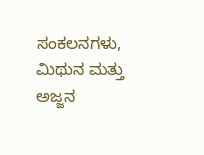ಸಂಕಲನಗಳು, ಮಿಥುನ ಮತ್ತು ಅಜ್ಜನ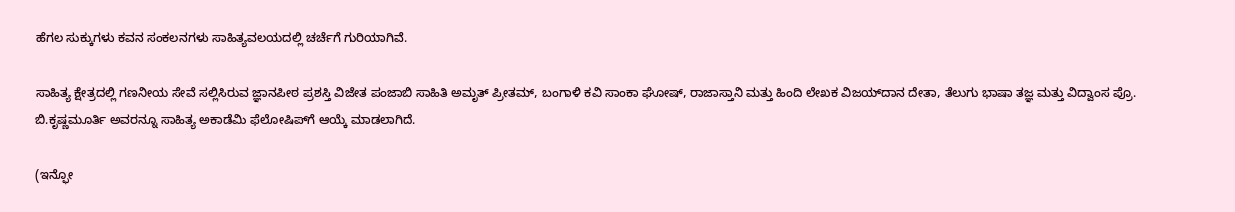ಹೆಗಲ ಸುಕ್ಕುಗಳು ಕವನ ಸಂಕಲನಗಳು ಸಾಹಿತ್ಯವಲಯದಲ್ಲಿ ಚರ್ಚೆಗೆ ಗುರಿಯಾಗಿವೆ.

ಸಾಹಿತ್ಯ ಕ್ಷೇತ್ರದಲ್ಲಿ ಗಣನೀಯ ಸೇವೆ ಸಲ್ಲಿಸಿರುವ ಜ್ಞಾನಪೀಠ ಪ್ರಶಸ್ತಿ ವಿಜೇತ ಪಂಜಾಬಿ ಸಾಹಿತಿ ಅಮೃತ್‌ ಪ್ರೀತಮ್‌, ಬಂಗಾಳಿ ಕವಿ ಸಾಂಕಾ ಘೋಷ್‌, ರಾಜಾಸ್ತಾನಿ ಮತ್ತು ಹಿಂದಿ ಲೇಖಕ ವಿಜಯ್‌ದಾನ ದೇತಾ, ತೆಲುಗು ಭಾಷಾ ತಜ್ಞ ಮತ್ತು ವಿದ್ವಾಂಸ ಪ್ರೊ. ಬಿ.ಕೃಷ್ಣಮೂರ್ತಿ ಅವರನ್ನೂ ಸಾಹಿತ್ಯ ಅಕಾಡೆಮಿ ಫೆಲೋಷಿಪ್‌ಗೆ ಆಯ್ಕೆ ಮಾಡಲಾಗಿದೆ.

(ಇನ್ಫೋ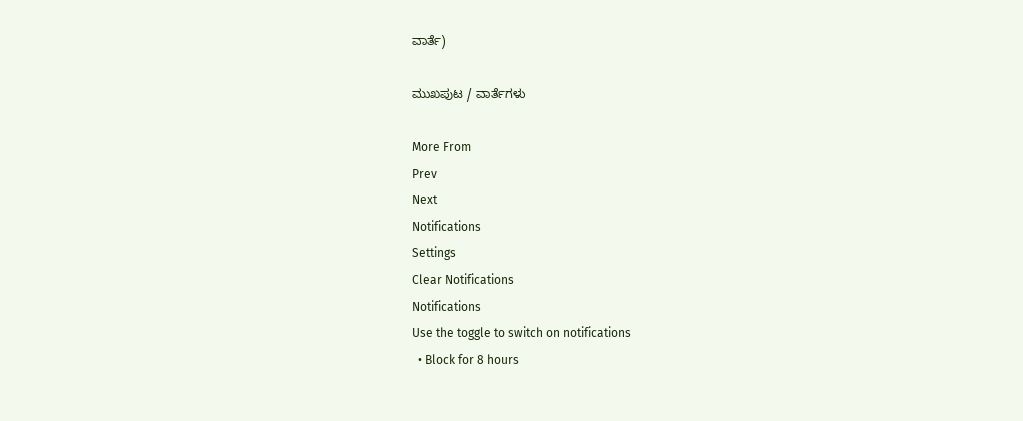ವಾರ್ತೆ)

ಮುಖಪುಟ / ವಾರ್ತೆಗಳು

More From
Prev
Next
Notifications
Settings
Clear Notifications
Notifications
Use the toggle to switch on notifications
  • Block for 8 hours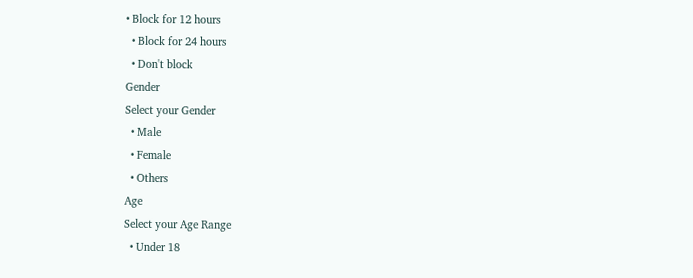• Block for 12 hours
  • Block for 24 hours
  • Don't block
Gender
Select your Gender
  • Male
  • Female
  • Others
Age
Select your Age Range
  • Under 18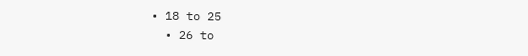• 18 to 25
  • 26 to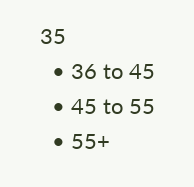35
  • 36 to 45
  • 45 to 55
  • 55+